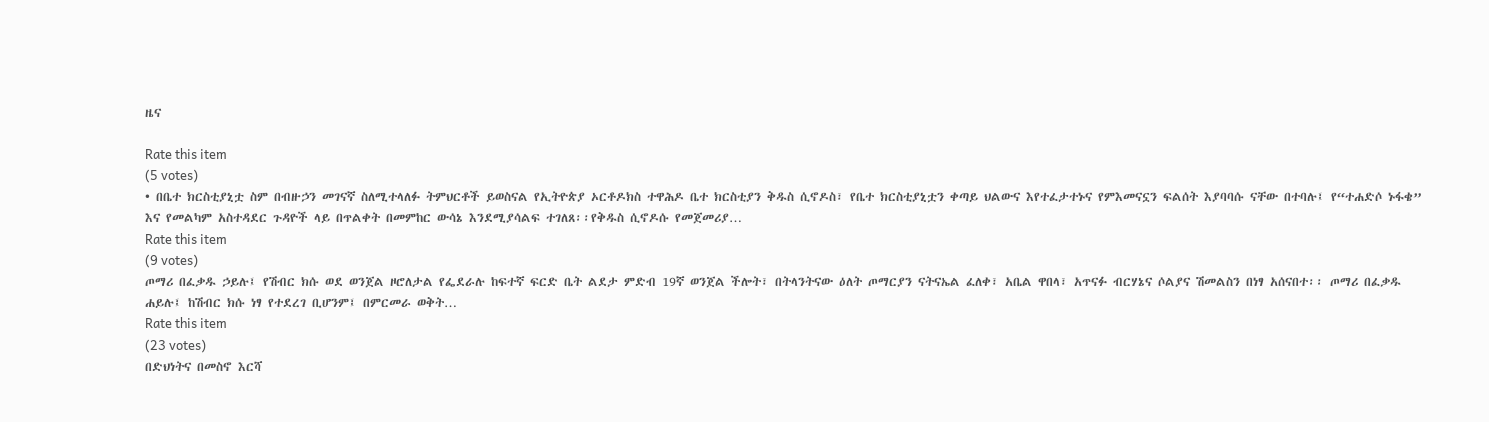ዜና

Rate this item
(5 votes)
• በቤተ ክርስቲያኒቷ ስም በብዙኃን መገናኛ ስለሚተላለፉ ትምህርቶች ይወስናል የኢትዮጵያ ኦርቶዶክስ ተዋሕዶ ቤተ ክርስቲያን ቅዱስ ሲኖዶስ፣ የቤተ ክርስቲያኒቷን ቀጣይ ህልውና እየተፈታተኑና የምእመናኗን ፍልሰት እያባባሱ ናቸው በተባሉ፤ የ“ተሐድሶ ኑፋቄ” እና የመልካም አስተዳደር ጉዳዮች ላይ በጥልቀት በመምከር ውሳኔ እንደሚያሳልፍ ተገለጸ፡፡የቅዱስ ሲኖዶሱ የመጀመሪያ…
Rate this item
(9 votes)
ጦማሪ በፈቃዱ ኃይሉ፤ የሽብር ክሱ ወደ ወንጀል ዞሮለታል የፌደራሉ ከፍተኛ ፍርድ ቤት ልደታ ምድብ 19ኛ ወንጀል ችሎት፣ በትላንትናው ዕለት ጦማርያን ናትናኤል ፈለቀ፣ አቤል ዋበላ፣ አጥናፉ ብርሃኔና ሶልያና ሽመልስን በነፃ አሰናበተ፡፡ ጦማሪ በፈቃዱ ሐይሉ፤ ከሽብር ክሱ ነፃ የተደረገ ቢሆንም፤ በምርመራ ወቅት…
Rate this item
(23 votes)
በድህነትና በመስኖ እርሻ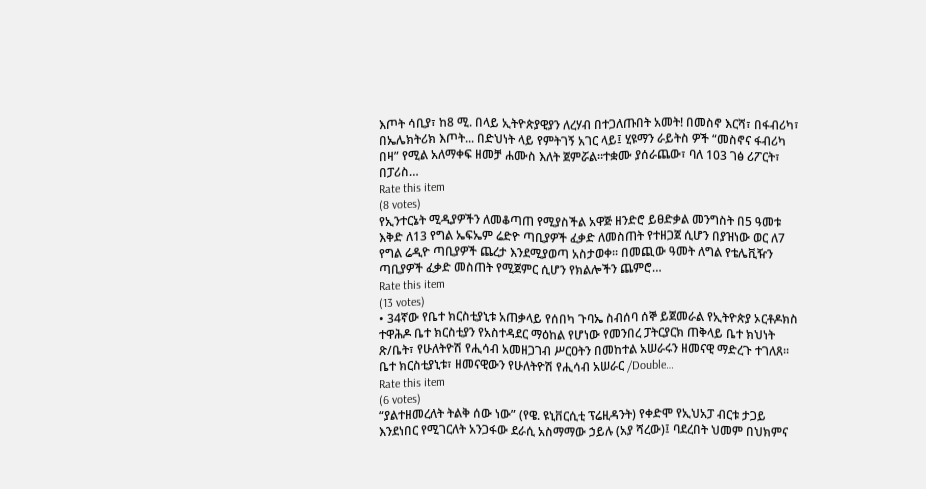እጦት ሳቢያ፣ ከ8 ሚ. በላይ ኢትዮጵያዊያን ለረሃብ በተጋለጡበት አመት! በመስኖ እርሻ፣ በፋብሪካ፣ በኤሌክትሪክ እጦት... በድህነት ላይ የምትገኝ አገር ላይ፤ ሂዩማን ራይትስ ዎች “መስኖና ፋብሪካ በዛ” የሚል አለማቀፍ ዘመቻ ሐሙስ እለት ጀምሯል።ተቋሙ ያሰራጨው፣ ባለ 103 ገፅ ሪፖርት፣ በፓሪስ…
Rate this item
(8 votes)
የኢንተርኔት ሚዲያዎችን ለመቆጣጠ የሚያስችል አዋጅ ዘንድሮ ይፀድቃል መንግስት በ5 ዓመቱ እቅድ ለ13 የግል ኤፍኤም ሬድዮ ጣቢያዎች ፈቃድ ለመስጠት የተዘጋጀ ሲሆን በያዝነው ወር ለ7 የግል ሬዲዮ ጣቢያዎች ጨረታ እንደሚያወጣ አስታወቀ፡፡ በመጪው ዓመት ለግል የቴሌቪዥን ጣቢያዎች ፈቃድ መስጠት የሚጀምር ሲሆን የክልሎችን ጨምሮ…
Rate this item
(13 votes)
• 34ኛው የቤተ ክርስቲያኒቱ አጠቃላይ የሰበካ ጉባኤ ስብሰባ ሰኞ ይጀመራል የኢትዮጵያ ኦርቶዶክስ ተዋሕዶ ቤተ ክርስቲያን የአስተዳደር ማዕከል የሆነው የመንበረ ፓትርያርክ ጠቅላይ ቤተ ክህነት ጽ/ቤት፣ የሁለትዮሽ የሒሳብ አመዘጋገብ ሥርዐትን በመከተል አሠራሩን ዘመናዊ ማድረጉ ተገለጸ፡፡ ቤተ ክርስቲያኒቱ፣ ዘመናዊውን የሁለትዮሽ የሒሳብ አሠራር /Double…
Rate this item
(6 votes)
“ያልተዘመረለት ትልቅ ሰው ነው” (የዌ. ዩኒቨርሲቲ ፕሬዚዳንት) የቀድሞ የኢህአፓ ብርቱ ታጋይ እንደነበር የሚገርለት አንጋፋው ደራሲ አስማማው ኃይሉ (አያ ሻረው)፤ ባደረበት ህመም በህክምና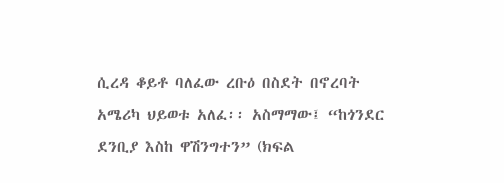ሲረዳ ቆይቶ ባለፈው ረቡዕ በስደት በኖረባት አሜሪካ ህይወቱ አለፈ፡፡ አስማማው፤ “ከጎንደር ደንቢያ እስከ ዋሽንግተን” (ክፍል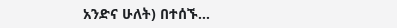አንድና ሁለት) በተሰኙ…